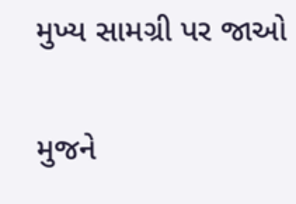મુખ્ય સામગ્રી પર જાઓ

મુજને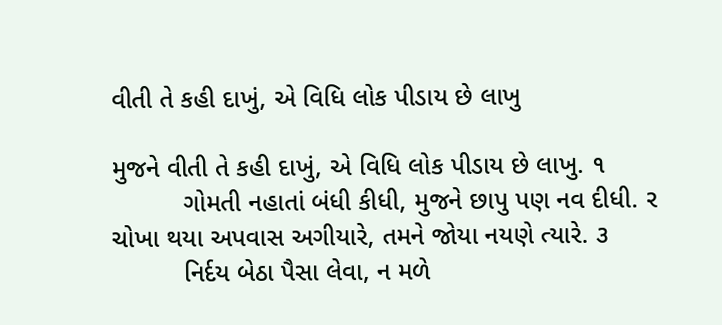વીતી તે કહી દાખું, એ વિધિ લોક પીડાય છે લાખુ

મુજને વીતી તે કહી દાખું, એ વિધિ લોક પીડાય છે લાખુ. ૧
          ગોમતી નહાતાં બંધી કીધી, મુજને છાપુ પણ નવ દીધી. ર
ચોખા થયા અપવાસ અગીયારે, તમને જોયા નયણે ત્યારે. ૩
          નિર્દય બેઠા પૈસા લેવા, ન મળે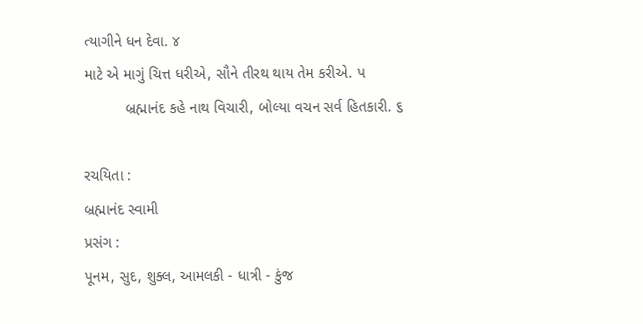ત્યાગીને ધન દેવા. ૪
માટે એ માગું ચિત્ત ધરીએ, સૌને તીરથ થાય તેમ કરીએ. પ
          બ્રહ્માનંદ કહે નાથ વિચારી, બોલ્યા વચન સર્વ હિતકારી. ૬

રચયિતા :
બ્રહ્માનંદ સ્વામી
પ્રસંગ :
પૂનમ, સુદ, શુક્લ, આમલકી - ધાત્રી - કુંજ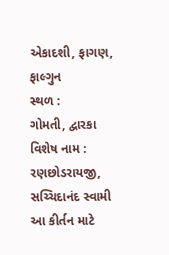એકાદશી, ફાગણ, ફાલ્ગુન
સ્થળ :
ગોમતી, દ્વારકા
વિશેષ નામ :
રણછોડરાયજી, સચ્ચિદાનંદ સ્વામી
આ કીર્તન માટે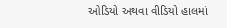ઓડિયો અથવા વીડિયો હાલમાં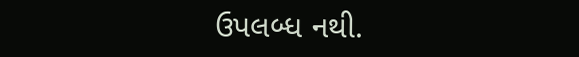ઉપલબ્ધ નથી.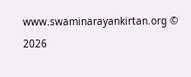www.swaminarayankirtan.org © 2026